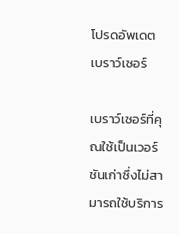โปรดอัพเดตเบราว์เซอร์

เบราว์เซอร์ที่คุณใช้เป็นเวอร์ชันเก่าซึ่งไม่สามารถใช้บริการ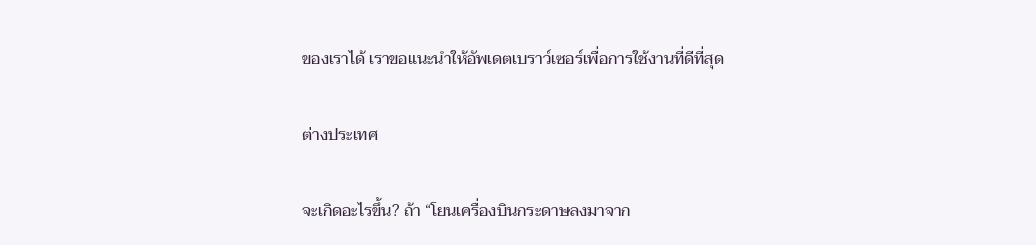ของเราได้ เราขอแนะนำให้อัพเดตเบราว์เซอร์เพื่อการใช้งานที่ดีที่สุด

ต่างประเทศ

จะเกิดอะไรขึ้น? ถ้า “โยนเครื่องบินกระดาษลงมาจาก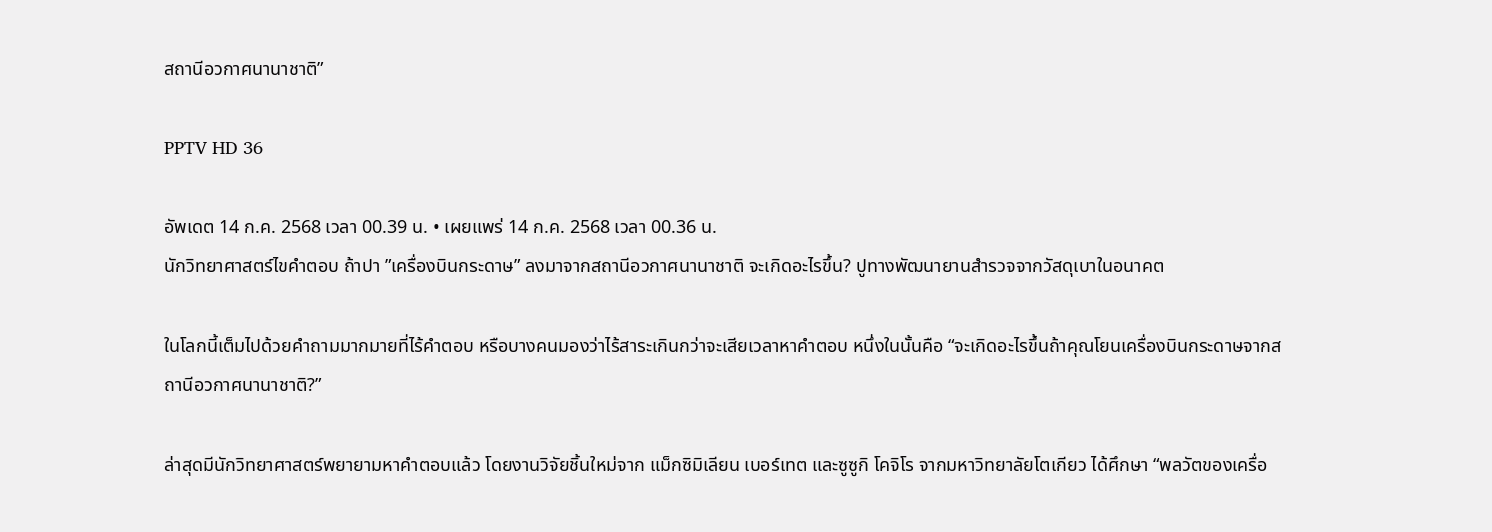สถานีอวกาศนานาชาติ”

PPTV HD 36

อัพเดต 14 ก.ค. 2568 เวลา 00.39 น. • เผยแพร่ 14 ก.ค. 2568 เวลา 00.36 น.
นักวิทยาศาสตร์ไขคำตอบ ถ้าปา ”เครื่องบินกระดาษ” ลงมาจากสถานีอวกาศนานาชาติ จะเกิดอะไรขึ้น? ปูทางพัฒนายานสำรวจจากวัสดุเบาในอนาคต

ในโลกนี้เต็มไปด้วยคำถามมากมายที่ไร้คำตอบ หรือบางคนมองว่าไร้สาระเกินกว่าจะเสียเวลาหาคำตอบ หนึ่งในนั้นคือ “จะเกิดอะไรขึ้นถ้าคุณโยนเครื่องบินกระดาษจากสถานีอวกาศนานาชาติ?”

ล่าสุดมีนักวิทยาศาสตร์พยายามหาคำตอบแล้ว โดยงานวิจัยชิ้นใหม่จาก แม็กซิมิเลียน เบอร์เทต และซูซูกิ โคจิโร จากมหาวิทยาลัยโตเกียว ได้ศึกษา “พลวัตของเครื่อ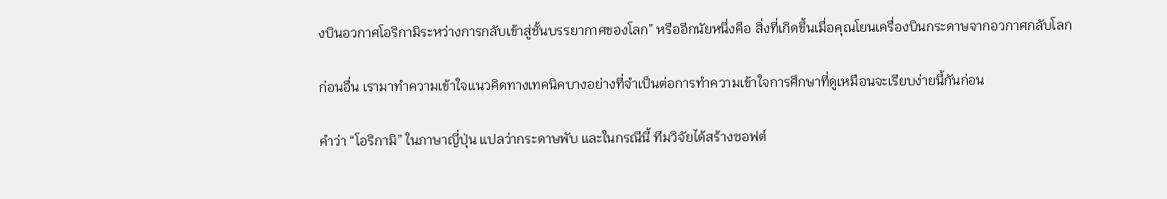งบินอวกาศโอริกามิระหว่างการกลับเข้าสู่ชั้นบรรยากาศของโลก” หรืออีกนัยหนึ่งคือ สิ่งที่เกิดขึ้นเมื่อคุณโยนเครื่องบินกระดาษจากอวกาศกลับโลก

ก่อนอื่น เรามาทำความเข้าใจแนวคิดทางเทคนิคบางอย่างที่จำเป็นต่อการทำความเข้าใจการศึกษาที่ดูเหมือนจะเรียบง่ายนี้กันก่อน

คำว่า “โอริกามิ” ในภาษาญี่ปุ่น แปลว่ากระดาษพับ และในกรณีนี้ ทีมวิจัยได้สร้างซอฟต์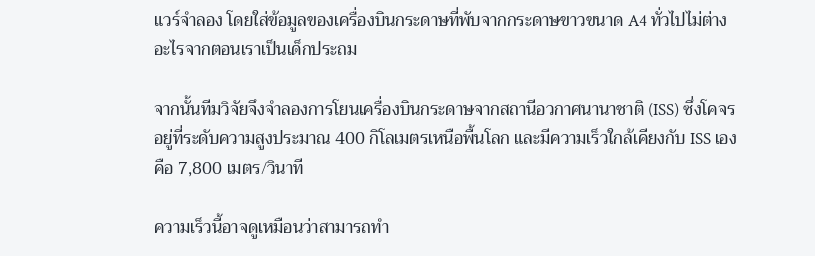แวร์จำลอง โดยใส่ข้อมูลของเครื่องบินกระดาษที่พับจากกระดาษขาวขนาด A4 ทั่วไปไม่ต่างอะไรจากตอนเราเป็นเด็กประถม

จากนั้นทีมวิจัยจึงจำลองการโยนเครื่องบินกระดาษจากสถานีอวกาศนานาชาติ (ISS) ซึ่งโคจรอยู่ที่ระดับความสูงประมาณ 400 กิโลเมตรเหนือพื้นโลก และมีความเร็วใกล้เคียงกับ ISS เอง คือ 7,800 เมตร/วินาที

ความเร็วนี้อาจดูเหมือนว่าสามารถทำ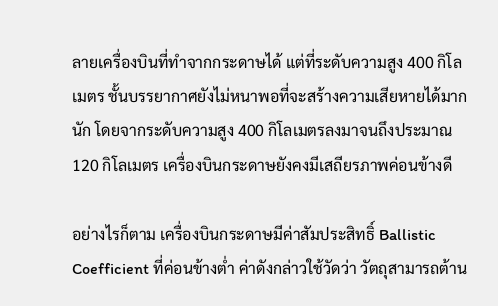ลายเครื่องบินที่ทำจากกระดาษได้ แต่ที่ระดับความสูง 400 กิโลเมตร ชั้นบรรยากาศยังไม่หนาพอที่จะสร้างความเสียหายได้มากนัก โดยจากระดับความสูง 400 กิโลเมตรลงมาจนถึงประมาณ 120 กิโลเมตร เครื่องบินกระดาษยังคงมีเสถียรภาพค่อนข้างดี

อย่างไรก็ตาม เครื่องบินกระดาษมีค่าสัมประสิทธิ์ Ballistic Coefficient ที่ค่อนข้างต่ำ ค่าดังกล่าวใช้วัดว่า วัตถุสามารถต้าน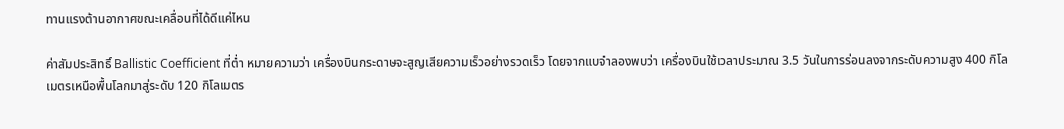ทานแรงต้านอากาศขณะเคลื่อนที่ได้ดีแค่ไหน

ค่าสัมประสิทธิ์ Ballistic Coefficient ที่ต่ำ หมายความว่า เครื่องบินกระดาษจะสูญเสียความเร็วอย่างรวดเร็ว โดยจากแบจำลองพบว่า เครื่องบินใช้เวลาประมาณ 3.5 วันในการร่อนลงจากระดับความสูง 400 กิโลเมตรเหนือพื้นโลกมาสู่ระดับ 120 กิโลเมตร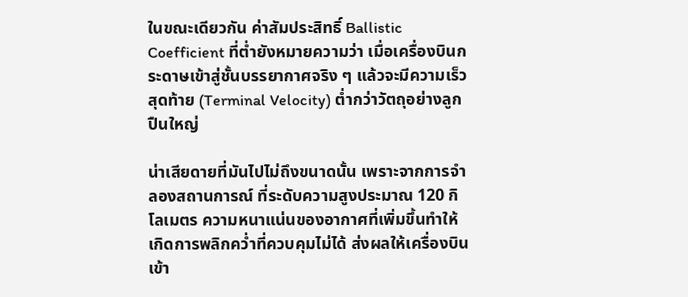ในขณะเดียวกัน ค่าสัมประสิทธิ์ Ballistic Coefficient ที่ต่ำยังหมายความว่า เมื่อเครื่องบินกระดาษเข้าสู่ชั้นบรรยากาศจริง ๆ แล้วจะมีความเร็วสุดท้าย (Terminal Velocity) ต่ำกว่าวัตถุอย่างลูกปืนใหญ่

น่าเสียดายที่มันไปไม่ถึงขนาดนั้น เพราะจากการจำลองสถานการณ์ ที่ระดับความสูงประมาณ 120 กิโลเมตร ความหนาแน่นของอากาศที่เพิ่มขึ้นทำให้เกิดการพลิกคว่ำที่ควบคุมไม่ได้ ส่งผลให้เครื่องบินเข้า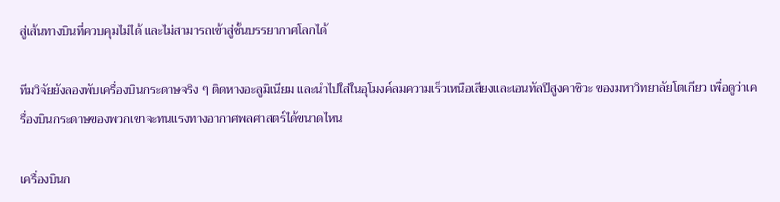สู่เส้นทางบินที่ควบคุมไม่ได้ และไม่สามารถเข้าสู่ชั้นบรรยากาศโลกได้

ทีมวิจัยยังลองพับเครื่องบินกระดาษจริง ๆ ติดหางอะลูมิเนียม และนำไปใส่ในอุโมงค์ลมความเร็วเหนือเสียงและเอนทัลปีสูงคาชิวะ ของมหาวิทยาลัยโตเกียว เพื่อดูว่าเครื่องบินกระดาษของพวกเขาจะทนแรงทางอากาศพลศาสตร์ได้ขนาดไหน

เครื่องบินก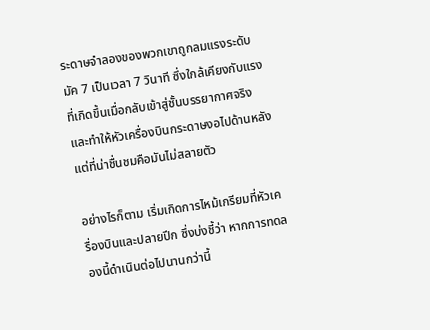ระดาษจำลองของพวกเขาถูกลมแรงระดับมัค 7 เป็นเวลา 7 วินาที ซึ่งใกล้เคียงกับแรงที่เกิดขึ้นเมื่อกลับเข้าสู่ชั้นบรรยากาศจริง และทำให้หัวเครื่องบินกระดาษงอไปด้านหลัง แต่ที่น่าชื่นชมคือมันไม่สลายตัว

อย่างไรก็ตาม เริ่มเกิดการไหม้เกรียมที่หัวเครื่องบินและปลายปีก ซึ่งบ่งชี้ว่า หากการทดลองนี้ดำเนินต่อไปนานกว่านี้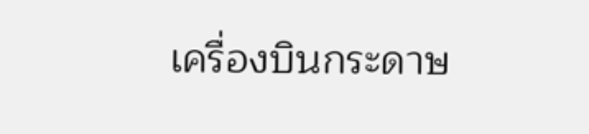เครื่องบินกระดาษ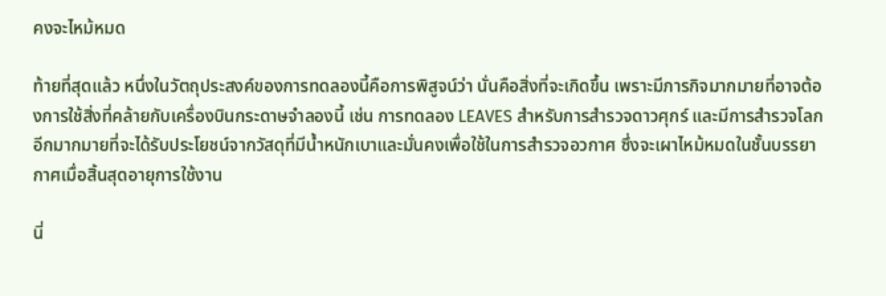คงจะไหม้หมด

ท้ายที่สุดแล้ว หนึ่งในวัตถุประสงค์ของการทดลองนี้คือการพิสูจน์ว่า นั่นคือสิ่งที่จะเกิดขึ้น เพราะมีภารกิจมากมายที่อาจต้องการใช้สิ่งที่คล้ายกับเครื่องบินกระดาษจำลองนี้ เช่น การทดลอง LEAVES สำหรับการสำรวจดาวศุกร์ และมีการสำรวจโลกอีกมากมายที่จะได้รับประโยชน์จากวัสดุที่มีน้ำหนักเบาและมั่นคงเพื่อใช้ในการสำรวจอวกาศ ซึ่งจะเผาไหม้หมดในชั้นบรรยากาศเมื่อสิ้นสุดอายุการใช้งาน

นี่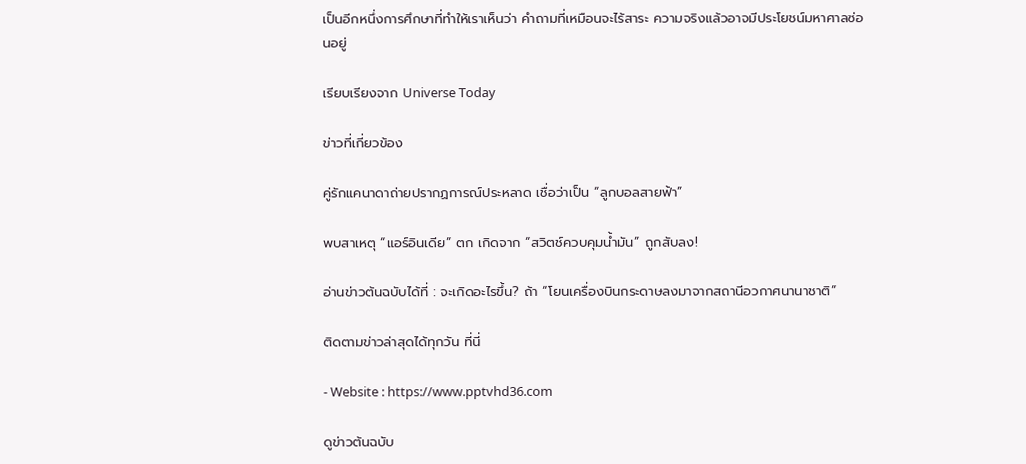เป็นอีกหนึ่งการศึกษาที่ทำให้เราเห็นว่า คำถามที่เหมือนจะไร้สาระ ความจริงแล้วอาจมีประโยชน์มหาศาลซ่อนอยู่

เรียบเรียงจาก Universe Today

ข่าวที่เกี่ยวข้อง

คู่รักแคนาดาถ่ายปรากฏการณ์ประหลาด เชื่อว่าเป็น “ลูกบอลสายฟ้า”

พบสาเหตุ “แอร์อินเดีย” ตก เกิดจาก “สวิตช์ควบคุมน้ำมัน” ถูกสับลง!

อ่านข่าวต้นฉบับได้ที่ : จะเกิดอะไรขึ้น? ถ้า “โยนเครื่องบินกระดาษลงมาจากสถานีอวกาศนานาชาติ”

ติดตามข่าวล่าสุดได้ทุกวัน ที่นี่

- Website : https://www.pptvhd36.com

ดูข่าวต้นฉบับ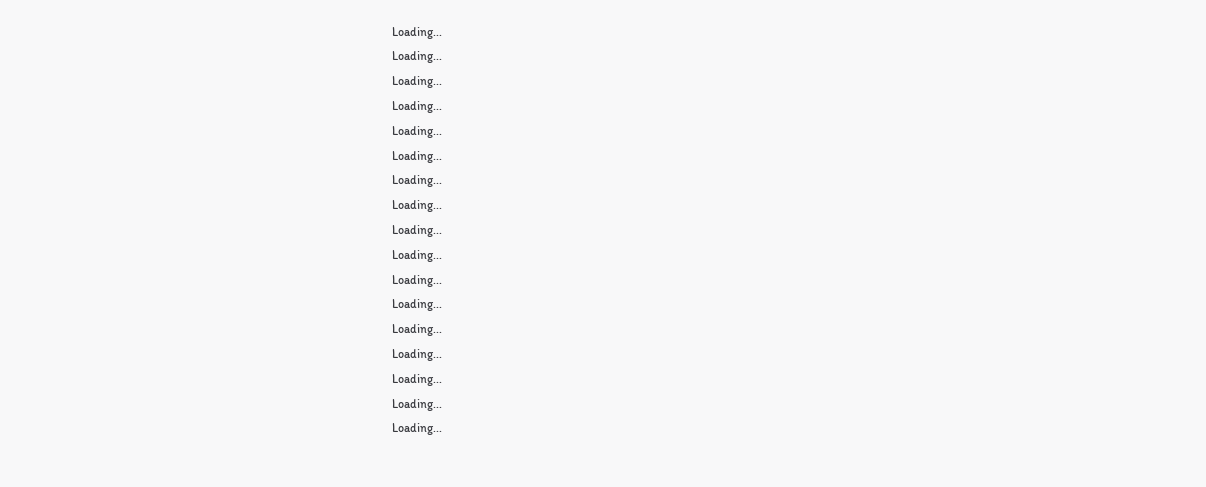Loading...
Loading...
Loading...
Loading...
Loading...
Loading...
Loading...
Loading...
Loading...
Loading...
Loading...
Loading...
Loading...
Loading...
Loading...
Loading...
Loading...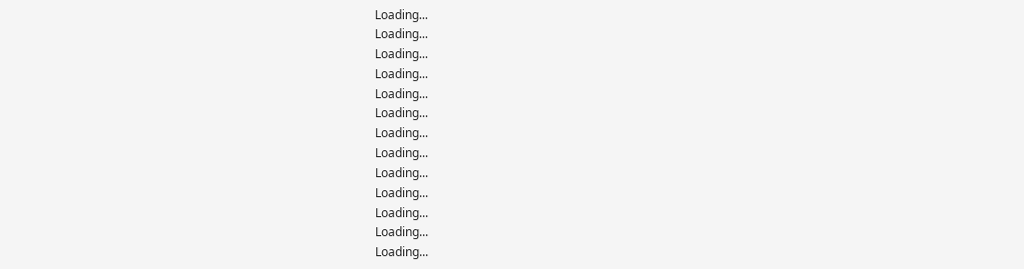Loading...
Loading...
Loading...
Loading...
Loading...
Loading...
Loading...
Loading...
Loading...
Loading...
Loading...
Loading...
Loading...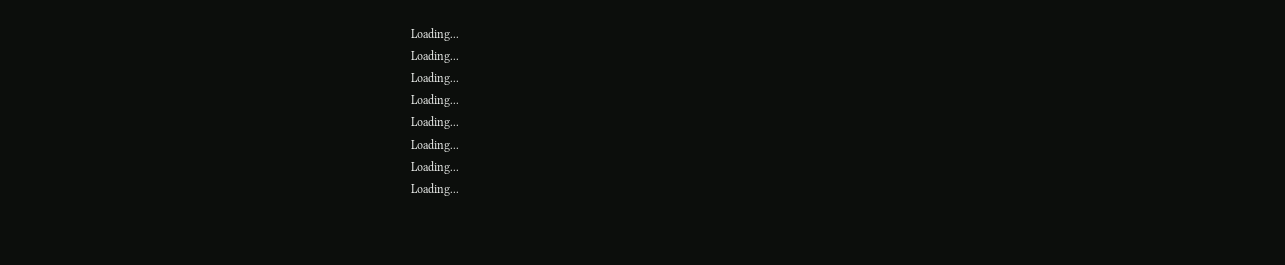Loading...
Loading...
Loading...
Loading...
Loading...
Loading...
Loading...
Loading...